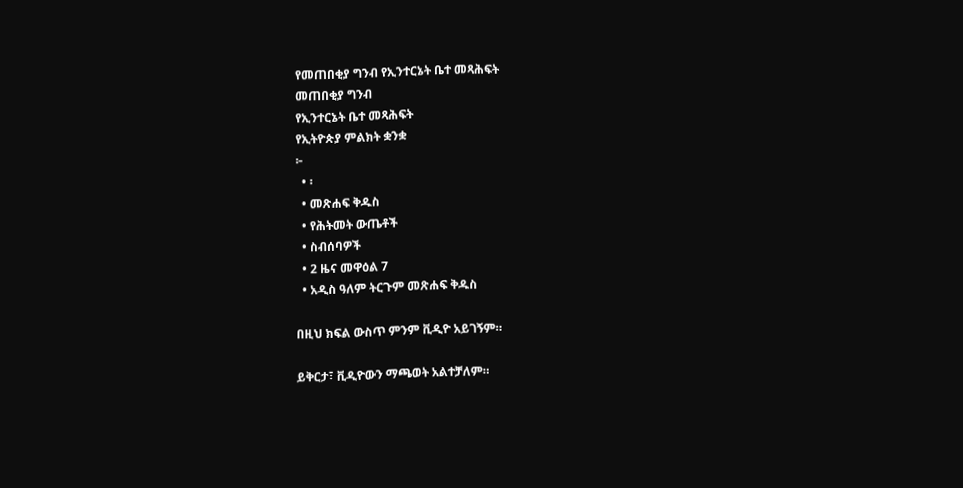የመጠበቂያ ግንብ የኢንተርኔት ቤተ መጻሕፍት
መጠበቂያ ግንብ
የኢንተርኔት ቤተ መጻሕፍት
የኢትዮጵያ ምልክት ቋንቋ
፦
  • ፡
  • መጽሐፍ ቅዱስ
  • የሕትመት ውጤቶች
  • ስብሰባዎች
  • 2 ዜና መዋዕል 7
  • አዲስ ዓለም ትርጉም መጽሐፍ ቅዱስ

በዚህ ክፍል ውስጥ ምንም ቪዲዮ አይገኝም።

ይቅርታ፣ ቪዲዮውን ማጫወት አልተቻለም።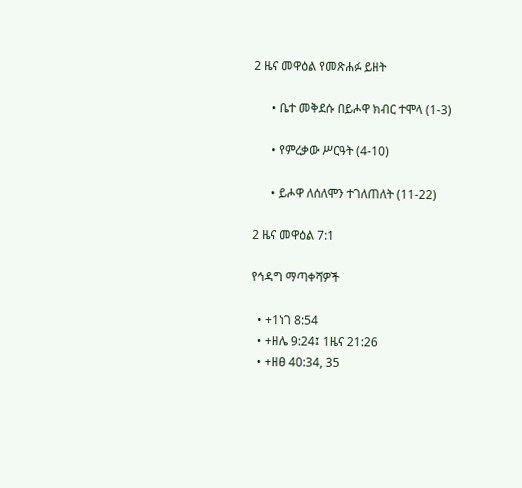2 ዜና መዋዕል የመጽሐፉ ይዘት

      • ቤተ መቅደሱ በይሖዋ ክብር ተሞላ (1-3)

      • የምረቃው ሥርዓት (4-10)

      • ይሖዋ ለሰለሞን ተገለጠለት (11-22)

2 ዜና መዋዕል 7:1

የኅዳግ ማጣቀሻዎች

  • +1ነገ 8:54
  • +ዘሌ 9:24፤ 1ዜና 21:26
  • +ዘፀ 40:34, 35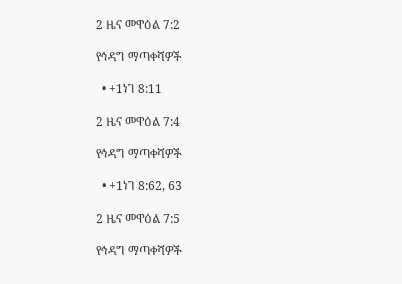2 ዜና መዋዕል 7:2

የኅዳግ ማጣቀሻዎች

  • +1ነገ 8:11

2 ዜና መዋዕል 7:4

የኅዳግ ማጣቀሻዎች

  • +1ነገ 8:62, 63

2 ዜና መዋዕል 7:5

የኅዳግ ማጣቀሻዎች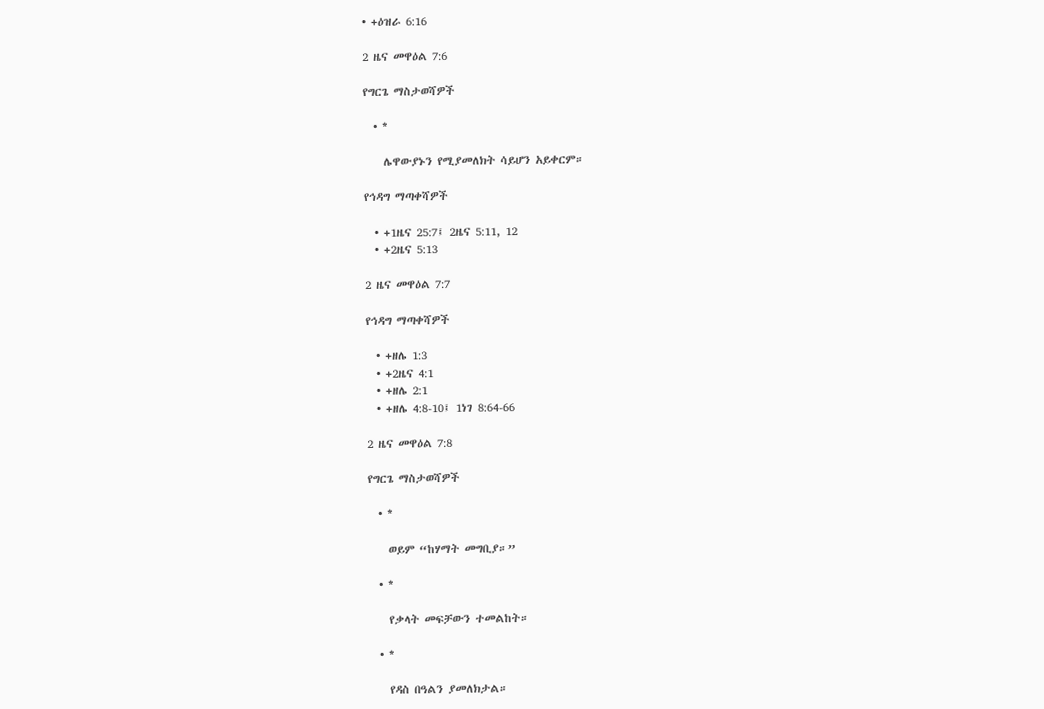• +ዕዝራ 6:16

2 ዜና መዋዕል 7:6

የግርጌ ማስታወሻዎች

  • *

    ሌዋውያኑን የሚያመለክት ሳይሆን አይቀርም።

የኅዳግ ማጣቀሻዎች

  • +1ዜና 25:7፤ 2ዜና 5:11, 12
  • +2ዜና 5:13

2 ዜና መዋዕል 7:7

የኅዳግ ማጣቀሻዎች

  • +ዘሌ 1:3
  • +2ዜና 4:1
  • +ዘሌ 2:1
  • +ዘሌ 4:8-10፤ 1ነገ 8:64-66

2 ዜና መዋዕል 7:8

የግርጌ ማስታወሻዎች

  • *

    ወይም “ከሃማት መግቢያ።”

  • *

    የቃላት መፍቻውን ተመልከት።

  • *

    የዳስ በዓልን ያመለክታል።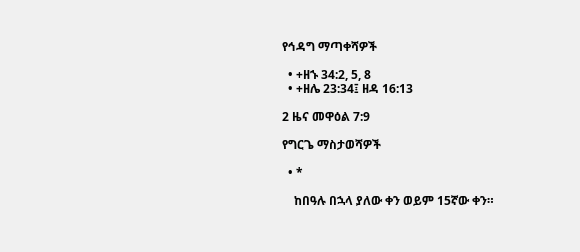የኅዳግ ማጣቀሻዎች

  • +ዘኁ 34:2, 5, 8
  • +ዘሌ 23:34፤ ዘዳ 16:13

2 ዜና መዋዕል 7:9

የግርጌ ማስታወሻዎች

  • *

    ከበዓሉ በኋላ ያለው ቀን ወይም 15ኛው ቀን።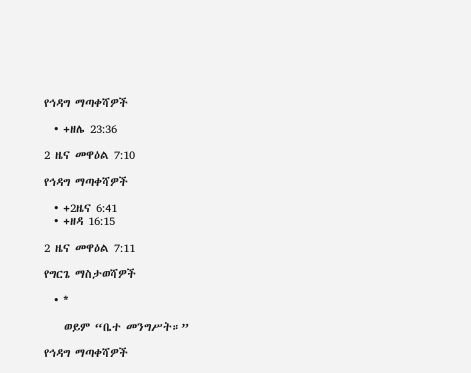የኅዳግ ማጣቀሻዎች

  • +ዘሌ 23:36

2 ዜና መዋዕል 7:10

የኅዳግ ማጣቀሻዎች

  • +2ዜና 6:41
  • +ዘዳ 16:15

2 ዜና መዋዕል 7:11

የግርጌ ማስታወሻዎች

  • *

    ወይም “ቤተ መንግሥት።”

የኅዳግ ማጣቀሻዎች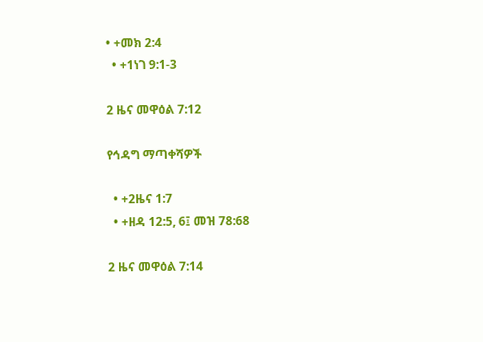• +መክ 2:4
  • +1ነገ 9:1-3

2 ዜና መዋዕል 7:12

የኅዳግ ማጣቀሻዎች

  • +2ዜና 1:7
  • +ዘዳ 12:5, 6፤ መዝ 78:68

2 ዜና መዋዕል 7:14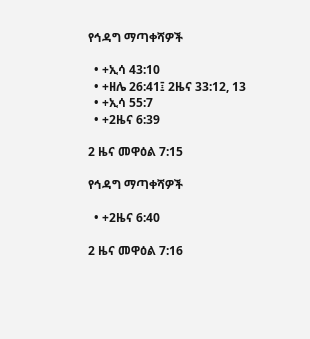የኅዳግ ማጣቀሻዎች

  • +ኢሳ 43:10
  • +ዘሌ 26:41፤ 2ዜና 33:12, 13
  • +ኢሳ 55:7
  • +2ዜና 6:39

2 ዜና መዋዕል 7:15

የኅዳግ ማጣቀሻዎች

  • +2ዜና 6:40

2 ዜና መዋዕል 7:16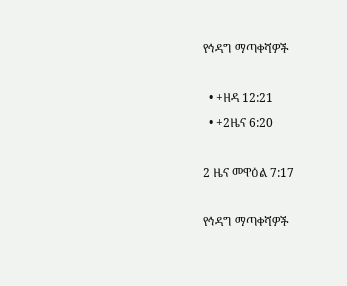የኅዳግ ማጣቀሻዎች

  • +ዘዳ 12:21
  • +2ዜና 6:20

2 ዜና መዋዕል 7:17

የኅዳግ ማጣቀሻዎች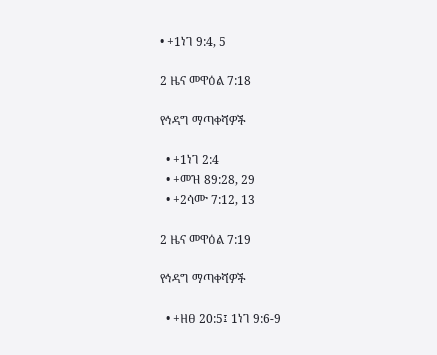• +1ነገ 9:4, 5

2 ዜና መዋዕል 7:18

የኅዳግ ማጣቀሻዎች

  • +1ነገ 2:4
  • +መዝ 89:28, 29
  • +2ሳሙ 7:12, 13

2 ዜና መዋዕል 7:19

የኅዳግ ማጣቀሻዎች

  • +ዘፀ 20:5፤ 1ነገ 9:6-9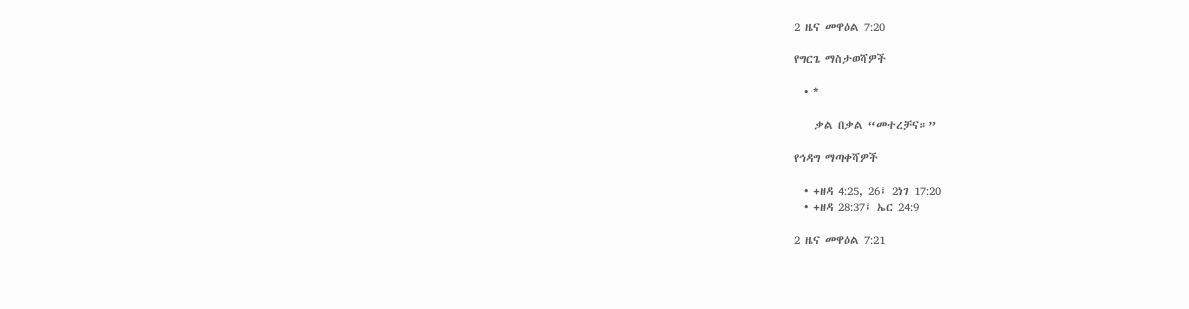2 ዜና መዋዕል 7:20

የግርጌ ማስታወሻዎች

  • *

    ቃል በቃል “መተረቻና።”

የኅዳግ ማጣቀሻዎች

  • +ዘዳ 4:25, 26፤ 2ነገ 17:20
  • +ዘዳ 28:37፤ ኤር 24:9

2 ዜና መዋዕል 7:21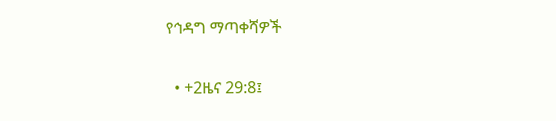የኅዳግ ማጣቀሻዎች

  • +2ዜና 29:8፤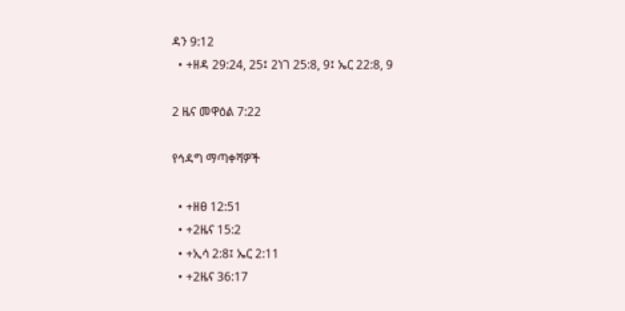ዳን 9:12
  • +ዘዳ 29:24, 25፤ 2ነገ 25:8, 9፤ ኤር 22:8, 9

2 ዜና መዋዕል 7:22

የኅዳግ ማጣቀሻዎች

  • +ዘፀ 12:51
  • +2ዜና 15:2
  • +ኢሳ 2:8፤ ኤር 2:11
  • +2ዜና 36:17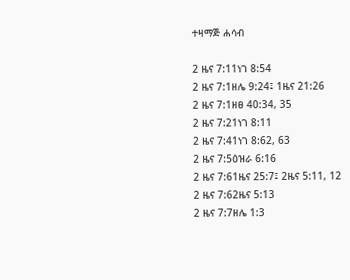ተዛማጅ ሐሳብ

2 ዜና 7:11ነገ 8:54
2 ዜና 7:1ዘሌ 9:24፤ 1ዜና 21:26
2 ዜና 7:1ዘፀ 40:34, 35
2 ዜና 7:21ነገ 8:11
2 ዜና 7:41ነገ 8:62, 63
2 ዜና 7:5ዕዝራ 6:16
2 ዜና 7:61ዜና 25:7፤ 2ዜና 5:11, 12
2 ዜና 7:62ዜና 5:13
2 ዜና 7:7ዘሌ 1:3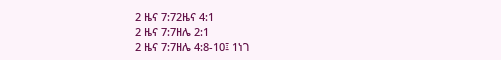2 ዜና 7:72ዜና 4:1
2 ዜና 7:7ዘሌ 2:1
2 ዜና 7:7ዘሌ 4:8-10፤ 1ነገ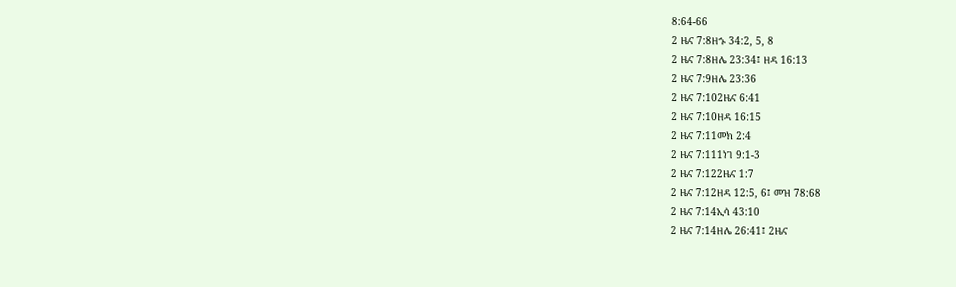8:64-66
2 ዜና 7:8ዘኁ 34:2, 5, 8
2 ዜና 7:8ዘሌ 23:34፤ ዘዳ 16:13
2 ዜና 7:9ዘሌ 23:36
2 ዜና 7:102ዜና 6:41
2 ዜና 7:10ዘዳ 16:15
2 ዜና 7:11መክ 2:4
2 ዜና 7:111ነገ 9:1-3
2 ዜና 7:122ዜና 1:7
2 ዜና 7:12ዘዳ 12:5, 6፤ መዝ 78:68
2 ዜና 7:14ኢሳ 43:10
2 ዜና 7:14ዘሌ 26:41፤ 2ዜና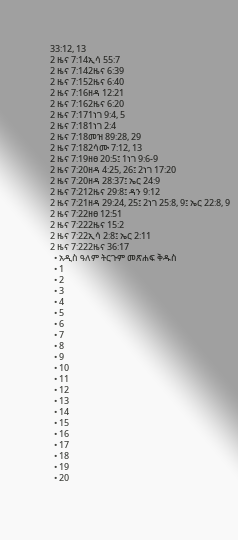33:12, 13
2 ዜና 7:14ኢሳ 55:7
2 ዜና 7:142ዜና 6:39
2 ዜና 7:152ዜና 6:40
2 ዜና 7:16ዘዳ 12:21
2 ዜና 7:162ዜና 6:20
2 ዜና 7:171ነገ 9:4, 5
2 ዜና 7:181ነገ 2:4
2 ዜና 7:18መዝ 89:28, 29
2 ዜና 7:182ሳሙ 7:12, 13
2 ዜና 7:19ዘፀ 20:5፤ 1ነገ 9:6-9
2 ዜና 7:20ዘዳ 4:25, 26፤ 2ነገ 17:20
2 ዜና 7:20ዘዳ 28:37፤ ኤር 24:9
2 ዜና 7:212ዜና 29:8፤ ዳን 9:12
2 ዜና 7:21ዘዳ 29:24, 25፤ 2ነገ 25:8, 9፤ ኤር 22:8, 9
2 ዜና 7:22ዘፀ 12:51
2 ዜና 7:222ዜና 15:2
2 ዜና 7:22ኢሳ 2:8፤ ኤር 2:11
2 ዜና 7:222ዜና 36:17
  • አዲስ ዓለም ትርጉም መጽሐፍ ቅዱስ
  • 1
  • 2
  • 3
  • 4
  • 5
  • 6
  • 7
  • 8
  • 9
  • 10
  • 11
  • 12
  • 13
  • 14
  • 15
  • 16
  • 17
  • 18
  • 19
  • 20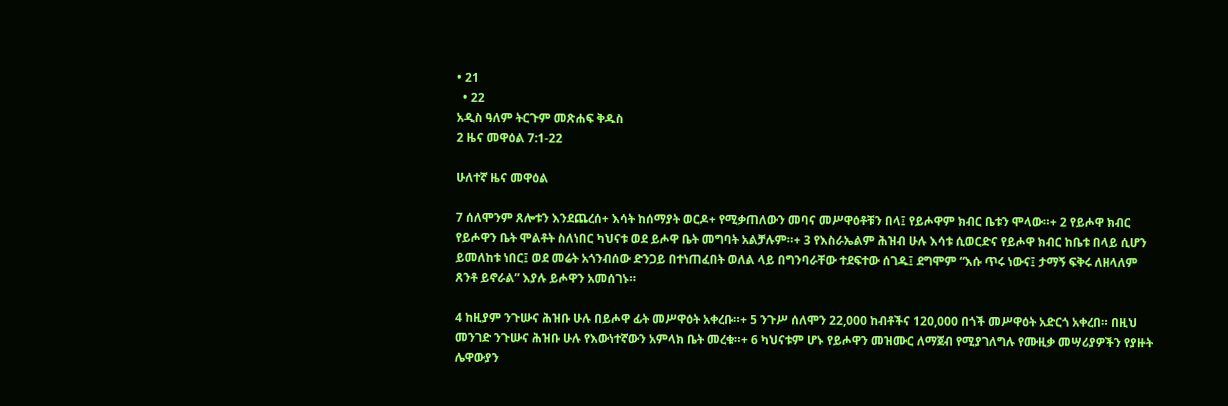• 21
  • 22
አዲስ ዓለም ትርጉም መጽሐፍ ቅዱስ
2 ዜና መዋዕል 7:1-22

ሁለተኛ ዜና መዋዕል

7 ሰለሞንም ጸሎቱን እንደጨረሰ+ እሳት ከሰማያት ወርዶ+ የሚቃጠለውን መባና መሥዋዕቶቹን በላ፤ የይሖዋም ክብር ቤቱን ሞላው።+ 2 የይሖዋ ክብር የይሖዋን ቤት ሞልቶት ስለነበር ካህናቱ ወደ ይሖዋ ቤት መግባት አልቻሉም።+ 3 የእስራኤልም ሕዝብ ሁሉ እሳቱ ሲወርድና የይሖዋ ክብር ከቤቱ በላይ ሲሆን ይመለከቱ ነበር፤ ወደ መሬት አጎንብሰው ድንጋይ በተነጠፈበት ወለል ላይ በግንባራቸው ተደፍተው ሰገዱ፤ ደግሞም “እሱ ጥሩ ነውና፤ ታማኝ ፍቅሩ ለዘላለም ጸንቶ ይኖራል” እያሉ ይሖዋን አመሰገኑ።

4 ከዚያም ንጉሡና ሕዝቡ ሁሉ በይሖዋ ፊት መሥዋዕት አቀረቡ።+ 5 ንጉሥ ሰለሞን 22,000 ከብቶችና 120,000 በጎች መሥዋዕት አድርጎ አቀረበ። በዚህ መንገድ ንጉሡና ሕዝቡ ሁሉ የእውነተኛውን አምላክ ቤት መረቁ።+ 6 ካህናቱም ሆኑ የይሖዋን መዝሙር ለማጀብ የሚያገለግሉ የሙዚቃ መሣሪያዎችን የያዙት ሌዋውያን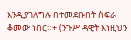እንዲያገለግሉ በተመደቡበት ስፍራ ቆመው ነበር።+ (ንጉሥ ዳዊት እነዚህን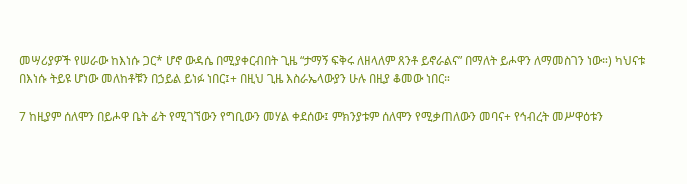መሣሪያዎች የሠራው ከእነሱ ጋር* ሆኖ ውዳሴ በሚያቀርብበት ጊዜ “ታማኝ ፍቅሩ ለዘላለም ጸንቶ ይኖራልና” በማለት ይሖዋን ለማመስገን ነው።) ካህናቱ በእነሱ ትይዩ ሆነው መለከቶቹን በኃይል ይነፉ ነበር፤+ በዚህ ጊዜ እስራኤላውያን ሁሉ በዚያ ቆመው ነበር።

7 ከዚያም ሰለሞን በይሖዋ ቤት ፊት የሚገኘውን የግቢውን መሃል ቀደሰው፤ ምክንያቱም ሰለሞን የሚቃጠለውን መባና+ የኅብረት መሥዋዕቱን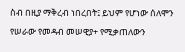ስብ በዚያ ማቅረብ ነበረበት፤ ይህም የሆነው ሰለሞን የሠራው የመዳብ መሠዊያ+ የሚቃጠለውን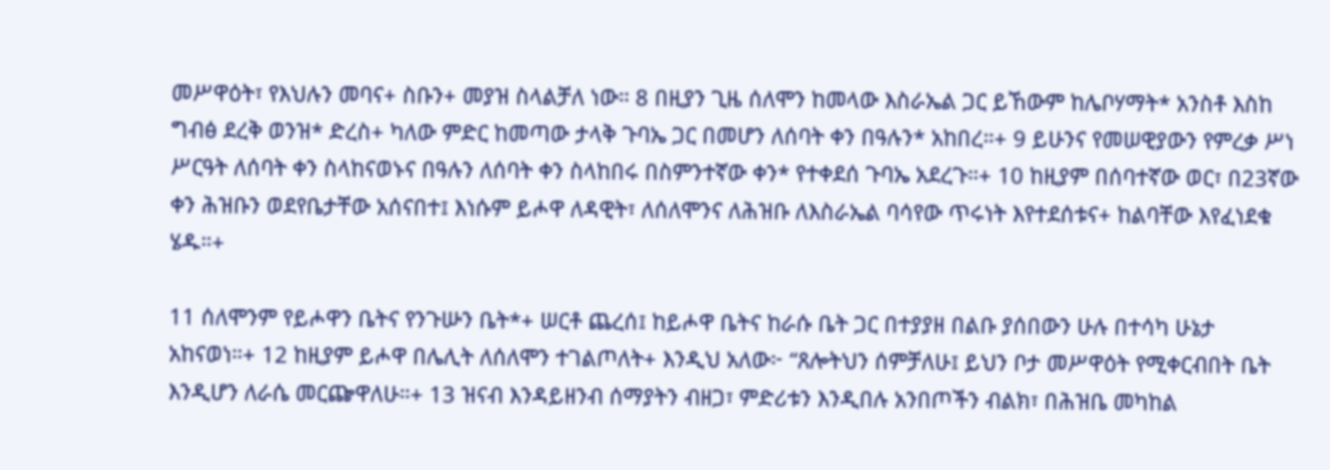መሥዋዕት፣ የእህሉን መባና+ ስቡን+ መያዝ ስላልቻለ ነው። 8 በዚያን ጊዜ ሰለሞን ከመላው እስራኤል ጋር ይኸውም ከሌቦሃማት* አንስቶ እስከ ግብፅ ደረቅ ወንዝ* ድረስ+ ካለው ምድር ከመጣው ታላቅ ጉባኤ ጋር በመሆን ለሰባት ቀን በዓሉን* አከበረ።+ 9 ይሁንና የመሠዊያውን የምረቃ ሥነ ሥርዓት ለሰባት ቀን ስላከናወኑና በዓሉን ለሰባት ቀን ስላከበሩ በስምንተኛው ቀን* የተቀደሰ ጉባኤ አደረጉ።+ 10 ከዚያም በሰባተኛው ወር፣ በ23ኛው ቀን ሕዝቡን ወደየቤታቸው አሰናበተ፤ እነሱም ይሖዋ ለዳዊት፣ ለሰለሞንና ለሕዝቡ ለእስራኤል ባሳየው ጥሩነት እየተደሰቱና+ ከልባቸው እየፈነደቁ ሄዱ።+

11 ሰለሞንም የይሖዋን ቤትና የንጉሡን ቤት*+ ሠርቶ ጨረሰ፤ ከይሖዋ ቤትና ከራሱ ቤት ጋር በተያያዘ በልቡ ያሰበውን ሁሉ በተሳካ ሁኔታ አከናወነ።+ 12 ከዚያም ይሖዋ በሌሊት ለሰለሞን ተገልጦለት+ እንዲህ አለው፦ “ጸሎትህን ሰምቻለሁ፤ ይህን ቦታ መሥዋዕት የሚቀርብበት ቤት እንዲሆን ለራሴ መርጬዋለሁ።+ 13 ዝናብ እንዳይዘንብ ሰማያትን ብዘጋ፣ ምድሪቱን እንዲበሉ አንበጦችን ብልክ፣ በሕዝቤ መካከል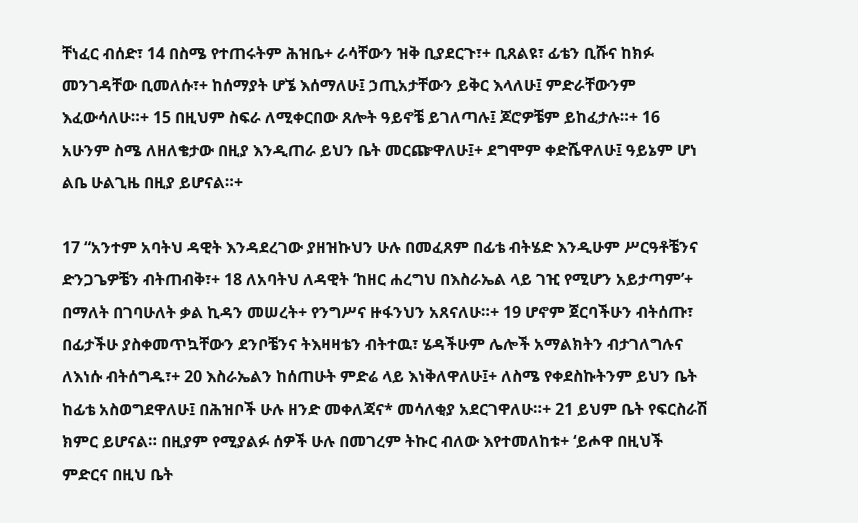ቸነፈር ብሰድ፣ 14 በስሜ የተጠሩትም ሕዝቤ+ ራሳቸውን ዝቅ ቢያደርጉ፣+ ቢጸልዩ፣ ፊቴን ቢሹና ከክፉ መንገዳቸው ቢመለሱ፣+ ከሰማያት ሆኜ እሰማለሁ፤ ኃጢአታቸውን ይቅር እላለሁ፤ ምድራቸውንም እፈውሳለሁ።+ 15 በዚህም ስፍራ ለሚቀርበው ጸሎት ዓይኖቼ ይገለጣሉ፤ ጆሮዎቼም ይከፈታሉ።+ 16 አሁንም ስሜ ለዘለቄታው በዚያ እንዲጠራ ይህን ቤት መርጬዋለሁ፤+ ደግሞም ቀድሼዋለሁ፤ ዓይኔም ሆነ ልቤ ሁልጊዜ በዚያ ይሆናል።+

17 “አንተም አባትህ ዳዊት እንዳደረገው ያዘዝኩህን ሁሉ በመፈጸም በፊቴ ብትሄድ እንዲሁም ሥርዓቶቼንና ድንጋጌዎቼን ብትጠብቅ፣+ 18 ለአባትህ ለዳዊት ‘ከዘር ሐረግህ በእስራኤል ላይ ገዢ የሚሆን አይታጣም’+ በማለት በገባሁለት ቃል ኪዳን መሠረት+ የንግሥና ዙፋንህን አጸናለሁ።+ 19 ሆኖም ጀርባችሁን ብትሰጡ፣ በፊታችሁ ያስቀመጥኳቸውን ደንቦቼንና ትእዛዛቴን ብትተዉ፣ ሄዳችሁም ሌሎች አማልክትን ብታገለግሉና ለእነሱ ብትሰግዱ፣+ 20 እስራኤልን ከሰጠሁት ምድሬ ላይ እነቅለዋለሁ፤+ ለስሜ የቀደስኩትንም ይህን ቤት ከፊቴ አስወግደዋለሁ፤ በሕዝቦች ሁሉ ዘንድ መቀለጃና* መሳለቂያ አደርገዋለሁ።+ 21 ይህም ቤት የፍርስራሽ ክምር ይሆናል። በዚያም የሚያልፉ ሰዎች ሁሉ በመገረም ትኩር ብለው እየተመለከቱ+ ‘ይሖዋ በዚህች ምድርና በዚህ ቤት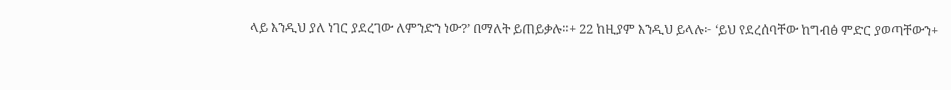ላይ እንዲህ ያለ ነገር ያደረገው ለምንድን ነው?’ በማለት ይጠይቃሉ።+ 22 ከዚያም እንዲህ ይላሉ፦ ‘ይህ የደረሰባቸው ከግብፅ ምድር ያወጣቸውን+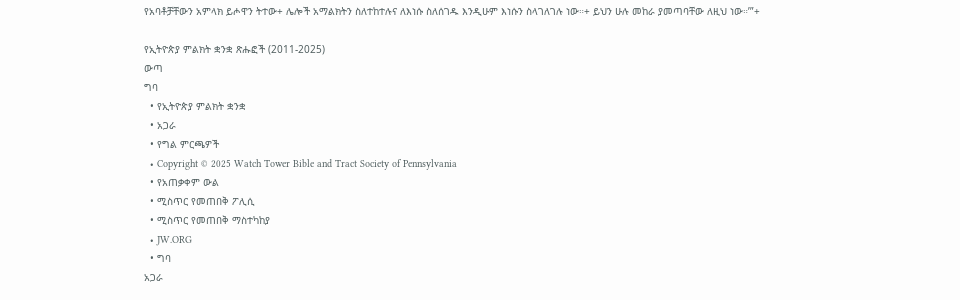የአባቶቻቸውን አምላክ ይሖዋን ትተው+ ሌሎች አማልክትን ስለተከተሉና ለእነሱ ስለሰገዱ እንዲሁም እነሱን ስላገለገሉ ነው።+ ይህን ሁሉ መከራ ያመጣባቸው ለዚህ ነው።’”+

የኢትዮጵያ ምልክት ቋንቋ ጽሑፎች (2011-2025)
ውጣ
ግባ
  • የኢትዮጵያ ምልክት ቋንቋ
  • አጋራ
  • የግል ምርጫዎች
  • Copyright © 2025 Watch Tower Bible and Tract Society of Pennsylvania
  • የአጠቃቀም ውል
  • ሚስጥር የመጠበቅ ፖሊሲ
  • ሚስጥር የመጠበቅ ማስተካከያ
  • JW.ORG
  • ግባ
አጋራ